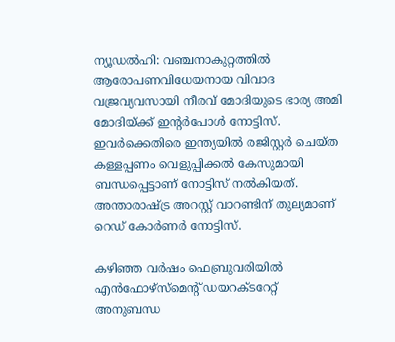ന്യൂഡല്‍ഹി: വഞ്ചനാകുറ്റത്തില്‍ ആരോപണവിധേയനായ വിവാദ വജ്രവ്യവസായി നീരവ് മോദിയുടെ ഭാര്യ അമി മോദിയ്ക്ക് ഇന്റര്‍പോള്‍ നോട്ടിസ്. ഇവര്‍ക്കെതിരെ ഇന്ത്യയില്‍ രജിസ്റ്റര്‍ ചെയ്ത കള്ളപ്പണം വെളുപ്പിക്കല്‍ കേസുമായി ബന്ധപ്പെട്ടാണ് നോട്ടിസ് നല്‍കിയത്. അന്താരാഷ്ട്ര അറസ്റ്റ് വാറണ്ടിന് തുല്യമാണ് റെഡ് കോര്‍ണര്‍ നോട്ടിസ്.

കഴിഞ്ഞ വര്‍ഷം ഫെബ്രുവരിയില്‍ എന്‍ഫോഴ്‌സ്‌മെന്റ് ഡയറക്ടറേറ്റ് അനുബന്ധ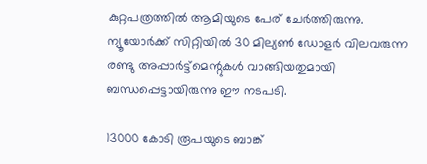കുറ്റപത്രത്തില്‍ ആമിയുടെ പേര് ചേര്‍ത്തിരുന്നു. ന്യൂയോര്‍ക്ക് സിറ്റിയില്‍ 30 മില്യണ്‍ ഡോളര്‍ വിലവരുന്ന രണ്ടു അപ്പാര്‍ട്ട്‌മെന്റുകള്‍ വാങ്ങിയതുമായി ബന്ധപ്പെട്ടായിരുന്നു ഈ നടപടി.

13000 കോടി രൂപയുടെ ബാങ്ക്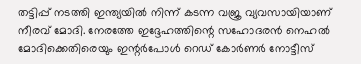തട്ടിപ്പ് നടത്തി ഇന്ത്യയില്‍ നിന്ന് കടന്ന വജ്ര വ്യവസായിയാണ് നീരവ് മോദി. നേരത്തേ ഇദ്ദേഹത്തിന്റെ സഹോദരന്‍ നെഹല്‍ മോദിക്കെതിരെയും ഇന്റര്‍പോള്‍ റെഡ് കോര്‍ണര്‍ നോട്ടീസ്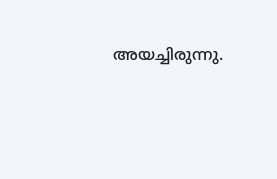അയച്ചിരുന്നു.